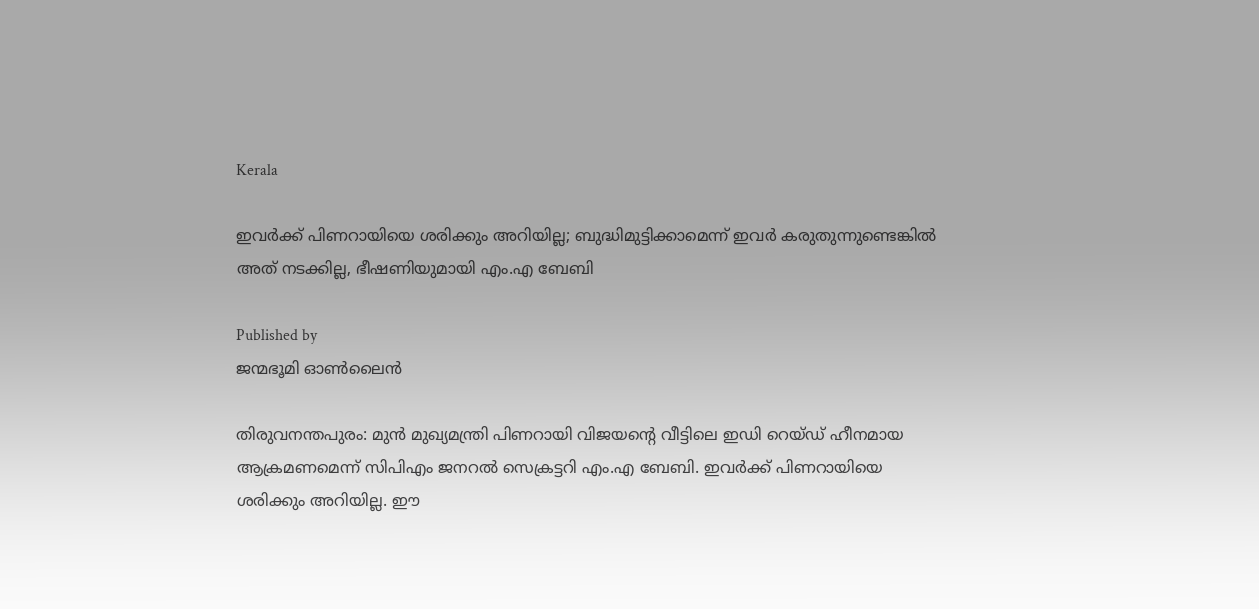Kerala

ഇവർക്ക് പിണറായിയെ ശരിക്കും അറിയില്ല; ബുദ്ധിമുട്ടിക്കാമെന്ന് ഇവർ കരുതുന്നുണ്ടെങ്കിൽ അത് നടക്കില്ല, ഭീഷണിയുമായി എം.എ ബേബി

Published by
ജന്മഭൂമി ഓണ്‍ലൈന്‍

തിരുവനന്തപുരം: മുൻ മുഖ്യമന്ത്രി പിണറായി വിജയന്റെ വീട്ടിലെ ഇഡി റെയ്‌ഡ് ഹീനമായ ആക്രമണമെന്ന് സിപിഎം ജനറൽ സെക്രട്ടറി എം.എ ബേബി. ഇവർക്ക് പിണറായിയെ ശരിക്കും അറിയില്ല. ഈ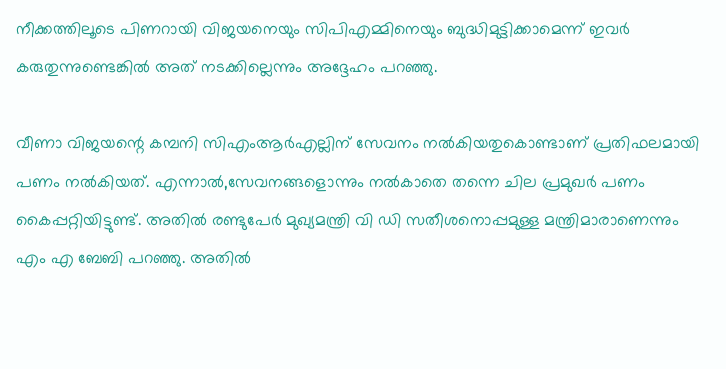നീക്കത്തിലൂടെ പിണറായി വിജയനെയും സിപിഎമ്മിനെയും ബുദ്ധിമുട്ടിക്കാമെന്ന് ഇവർ കരുതുന്നുണ്ടെങ്കിൽ അത് നടക്കില്ലെന്നും അദ്ദേഹം പറഞ്ഞു.

വീണാ വിജയന്റെ കമ്പനി സിഎംആർഎല്ലിന് സേവനം നൽകിയതുകൊണ്ടാണ് പ്രതിഫലമായി പണം നൽകിയത്. എന്നാൽ,സേവനങ്ങളൊന്നും നൽകാതെ തന്നെ ചില പ്രമുഖർ പണം കൈപ്പറ്റിയിട്ടുണ്ട്. അതിൽ രണ്ടുപേർ മുഖ്യമന്ത്രി വി ഡി സതീശനൊപ്പമുള്ള മന്ത്രിമാരാണെന്നും എം എ ബേബി പറഞ്ഞു. അതിൽ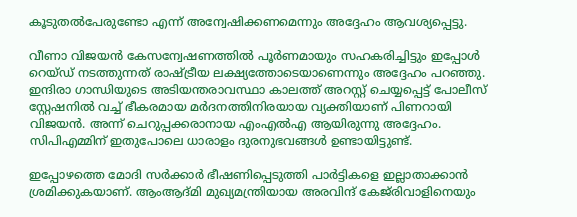കൂടുതൽപേരുണ്ടോ എന്ന് അന്വേഷിക്കണമെന്നും അദ്ദേഹം ആവശ്യപ്പെട്ടു.

വീണാ വിജയൻ കേസന്വേഷണത്തിൽ പൂർണമായും സഹകരിച്ചിട്ടും ഇപ്പോൾ റെയ്‌ഡ് നടത്തുന്നത് രാഷ്‌ട്രീയ ലക്ഷ്യത്തോടെയാണെന്നും അദ്ദേഹം പറഞ്ഞു. ഇന്ദിരാ ഗാന്ധിയുടെ അടിയന്തരാവസ്ഥാ കാലത്ത് അറസ്റ്റ് ചെയ്യപ്പെട്ട് പോലീസ് സ്റ്റേഷനിൽ വച്ച് ഭീകരമായ മർദനത്തിനിരയായ വ്യക്തിയാണ് പിണറായി വിജയൻ. അന്ന് ചെറുപ്പക്കരാനായ എംഎൽഎ ആയിരുന്നു അദ്ദേഹം. സിപിഎമ്മിന് ഇതുപോലെ ധാരാളം ദുരനുഭവങ്ങൾ ഉണ്ടായിട്ടുണ്ട്.

ഇപ്പോഴത്തെ മോദി സർക്കാർ ഭീഷണിപ്പെടുത്തി പാർട്ടികളെ ഇല്ലാതാക്കാൻ ശ്രമിക്കുകയാണ്. ആംആദ്‌മി മുഖ്യമന്ത്രിയായ അരവിന്ദ് കേജ്‌രിവാളിനെയും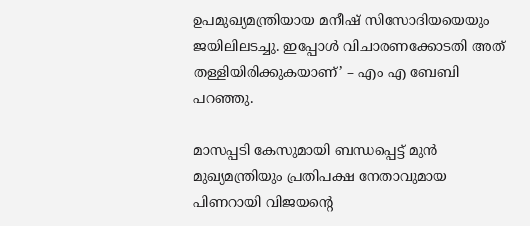ഉപമുഖ്യമന്ത്രിയായ മനീഷ് സിസോദിയയെയും ജയിലിലടച്ചു. ഇപ്പോൾ വിചാരണക്കോടതി അത് തള്ളിയിരിക്കുകയാണ്’ – എം എ ബേബി പറഞ്ഞു.

മാസപ്പടി കേസുമായി ബന്ധപ്പെട്ട് മുൻ മുഖ്യമന്ത്രിയും പ്രതിപക്ഷ നേതാവുമായ പിണറായി വിജയന്റെ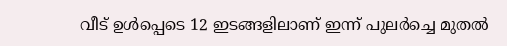വീട് ഉൾപ്പെടെ 12 ഇടങ്ങളിലാണ് ഇന്ന് പുലർച്ചെ മുതൽ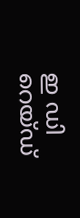ഇ ഡി റെയ്‌ഡ്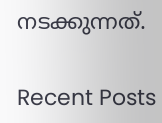നടക്കുന്നത്.

Recent Posts